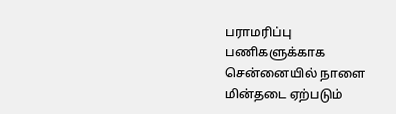பராமரிப்பு பணிகளுக்காக சென்னையில் நாளை மின்தடை ஏற்படும்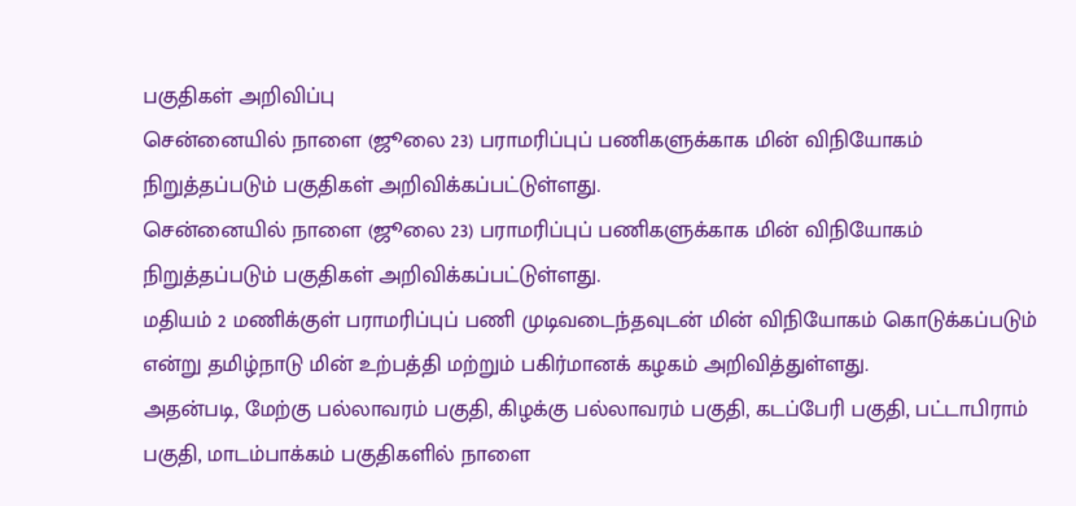பகுதிகள் அறிவிப்பு
சென்னையில் நாளை (ஜூலை 23) பராமரிப்புப் பணிகளுக்காக மின் விநியோகம் நிறுத்தப்படும் பகுதிகள் அறிவிக்கப்பட்டுள்ளது.
சென்னையில் நாளை (ஜூலை 23) பராமரிப்புப் பணிகளுக்காக மின் விநியோகம் நிறுத்தப்படும் பகுதிகள் அறிவிக்கப்பட்டுள்ளது.
மதியம் 2 மணிக்குள் பராமரிப்புப் பணி முடிவடைந்தவுடன் மின் விநியோகம் கொடுக்கப்படும் என்று தமிழ்நாடு மின் உற்பத்தி மற்றும் பகிர்மானக் கழகம் அறிவித்துள்ளது.
அதன்படி, மேற்கு பல்லாவரம் பகுதி, கிழக்கு பல்லாவரம் பகுதி, கடப்பேரி பகுதி, பட்டாபிராம் பகுதி, மாடம்பாக்கம் பகுதிகளில் நாளை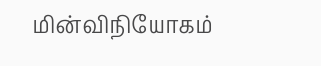மின்விநியோகம்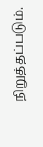நிறுத்தப்படும்.